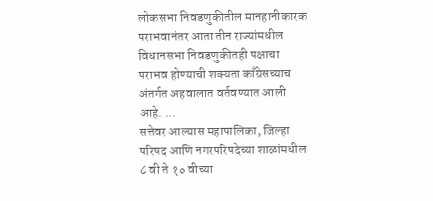लोकसभा निवडणुकीतील मानहानीकारक पराभवानंतर आता तीन राज्यांमधील विधानसभा निवडणुकीतही पक्षाचा पराभव होण्याची शक्यता काँग्रेसच्याच अंतर्गत अहवालात वर्तवण्यात आली आहे. ...
सत्तेवर आल्यास महापालिका, जिल्हा परिषद आणि नगरपरिषदेच्या शाळांमधील ८ वी ते १० वीच्या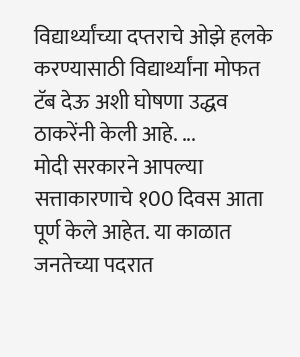विद्यार्थ्यांच्या दप्तराचे ओझे हलके करण्यासाठी विद्यार्थ्यांना मोफत टॅब देऊ अशी घोषणा उद्धव ठाकरेंनी केली आहे. ...
मोदी सरकारने आपल्या सत्ताकारणाचे १00 दिवस आता पूर्ण केले आहेत. या काळात जनतेच्या पदरात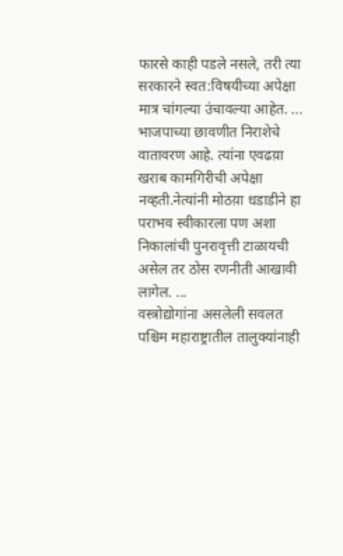फारसे काही पडले नसले, तरी त्या सरकारने स्वत:विषयीच्या अपेक्षा मात्र चांगल्या उंचावल्या आहेत. ...
भाजपाच्या छावणीत निराशेचे वातावरण आहे. त्यांना एवढय़ा खराब कामगिरीची अपेक्षा नव्हती.नेत्यांनी मोठय़ा धडाडीने हा पराभव स्वीकारला पण अशा निकालांची पुनरावृत्ती टाळायची असेल तर ठोस रणनीती आखावी लागेल. ...
वस्त्रोद्योगांना असलेली सवलत पश्चिम महाराष्ट्रातील तालुक्यांनाही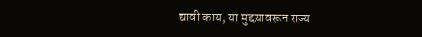द्यावी काय, या मुद्दय़ावरून राज्य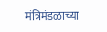मंत्रिमंडळाच्या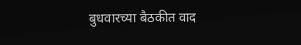बुधवारच्या बैठकीत वाद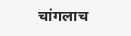चांगलाच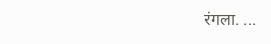रंगला. ...